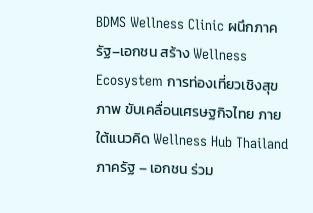BDMS Wellness Clinic ผนึกภาครัฐ–เอกชน สร้าง Wellness Ecosystem การท่องเที่ยวเชิงสุขภาพ ขับเคลื่อนเศรษฐกิจไทย ภายใต้แนวคิด Wellness Hub Thailand
ภาครัฐ – เอกชน ร่วม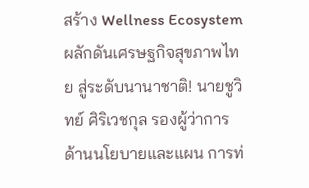สร้าง Wellness Ecosystem ผลักดันเศรษฐกิจสุขภาพไทย สู่ระดับนานาชาติ! นายชูวิทย์ ศิริเวชกุล รองผู้ว่าการด้านนโยบายและแผน การท่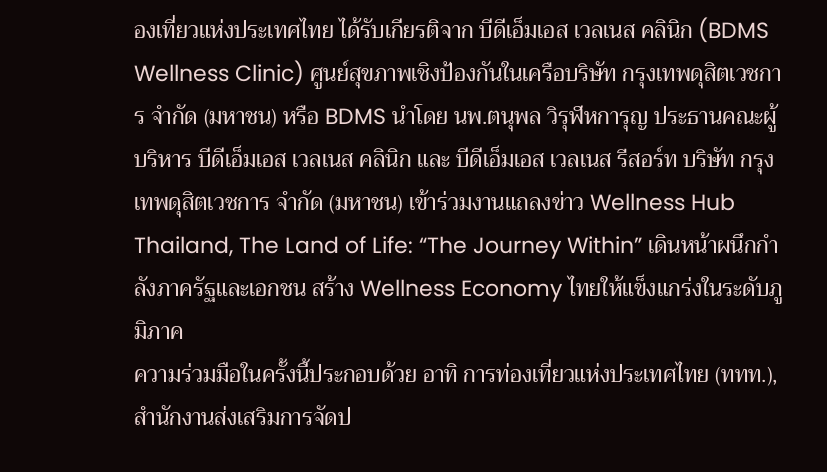องเที่ยวแห่งประเทศไทย ได้รับเกียรติจาก บีดีเอ็มเอส เวลเนส คลินิก (BDMS Wellness Clinic) ศูนย์สุขภาพเชิงป้องกันในเครือบริษัท กรุงเทพดุสิตเวชการ จำกัด (มหาชน) หรือ BDMS นำโดย นพ.ตนุพล วิรุฬหการุญ ประธานคณะผู้บริหาร บีดีเอ็มเอส เวลเนส คลินิก และ บีดีเอ็มเอส เวลเนส รีสอร์ท บริษัท กรุงเทพดุสิตเวชการ จำกัด (มหาชน) เข้าร่วมงานแถลงข่าว Wellness Hub Thailand, The Land of Life: “The Journey Within” เดินหน้าผนึกกำลังภาครัฐและเอกชน สร้าง Wellness Economy ไทยให้แข็งแกร่งในระดับภูมิภาค
ความร่วมมือในครั้งนี้ประกอบด้วย อาทิ การท่องเที่ยวแห่งประเทศไทย (ททท.), สำนักงานส่งเสริมการจัดป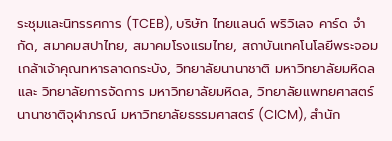ระชุมและนิทรรศการ (TCEB), บริษัท ไทยแลนด์ พริวิเลจ คาร์ด จำกัด, สมาคมสปาไทย, สมาคมโรงแรมไทย, สถาบันเทคโนโลยีพระจอมเกล้าเจ้าคุณทหารลาดกระบัง, วิทยาลัยนานาชาติ มหาวิทยาลัยมหิดล และ วิทยาลัยการจัดการ มหาวิทยาลัยมหิดล, วิทยาลัยแพทยศาสตร์นานาชาติจุฬาภรณ์ มหาวิทยาลัยธรรมศาสตร์ (CICM), สำนัก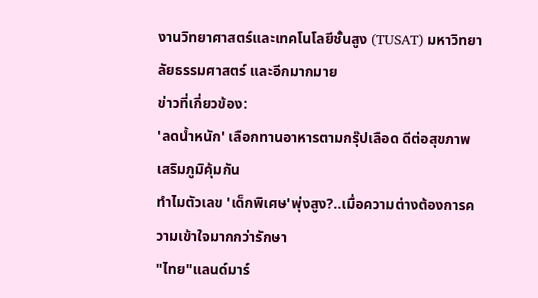งานวิทยาศาสตร์และเทคโนโลยีชั้นสูง (TUSAT) มหาวิทยาลัยธรรมศาสตร์ และอีกมากมาย
ข่าวที่เกี่ยวข้อง:
'ลดน้ำหนัก' เลือกทานอาหารตามกรุ๊ปเลือด ดีต่อสุขภาพ เสริมภูมิคุ้มกัน
ทำไมตัวเลข 'เด็กพิเศษ'พุ่งสูง?..เมื่อความต่างต้องการความเข้าใจมากกว่ารักษา
"ไทย"แลนด์มาร์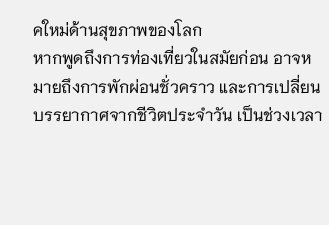คใหม่ด้านสุขภาพของโลก
หากพูดถึงการท่องเที่ยวในสมัยก่อน อาจหมายถึงการพักผ่อนชั่วคราว และการเปลี่ยนบรรยากาศจากชีวิตประจำวัน เป็นช่วงเวลา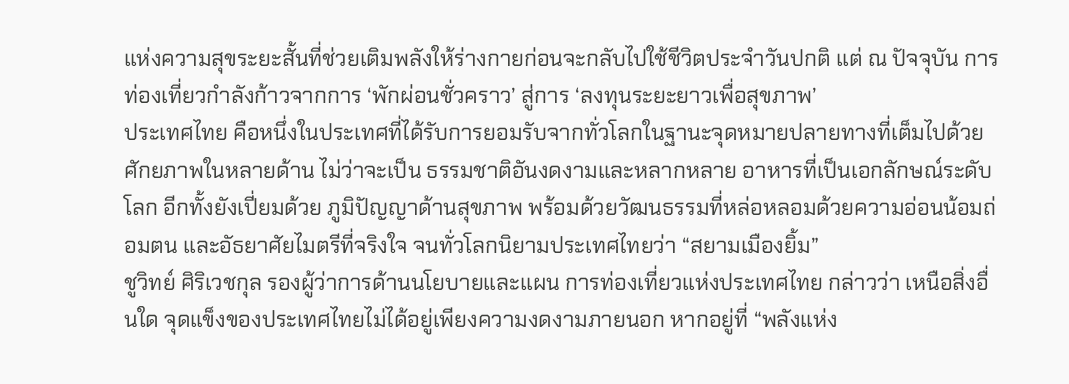แห่งความสุขระยะสั้นที่ช่วยเติมพลังให้ร่างกายก่อนจะกลับไปใช้ชีวิตประจำวันปกติ แต่ ณ ปัจจุบัน การท่องเที่ยวกำลังก้าวจากการ ‘พักผ่อนชั่วคราว’ สู่การ ‘ลงทุนระยะยาวเพื่อสุขภาพ’
ประเทศไทย คือหนึ่งในประเทศที่ได้รับการยอมรับจากทั่วโลกในฐานะจุดหมายปลายทางที่เต็มไปด้วยศักยภาพในหลายด้าน ไม่ว่าจะเป็น ธรรมชาติอันงดงามและหลากหลาย อาหารที่เป็นเอกลักษณ์ระดับโลก อีกทั้งยังเปี่ยมด้วย ภูมิปัญญาด้านสุขภาพ พร้อมด้วยวัฒนธรรมที่หล่อหลอมด้วยความอ่อนน้อมถ่อมตน และอัธยาศัยไมตรีที่จริงใจ จนทั่วโลกนิยามประเทศไทยว่า “สยามเมืองยิ้ม”
ชูวิทย์ ศิริเวชกุล รองผู้ว่าการด้านนโยบายและแผน การท่องเที่ยวแห่งประเทศไทย กล่าวว่า เหนือสิ่งอื่นใด จุดแข็งของประเทศไทยไม่ได้อยู่เพียงความงดงามภายนอก หากอยู่ที่ “พลังแห่ง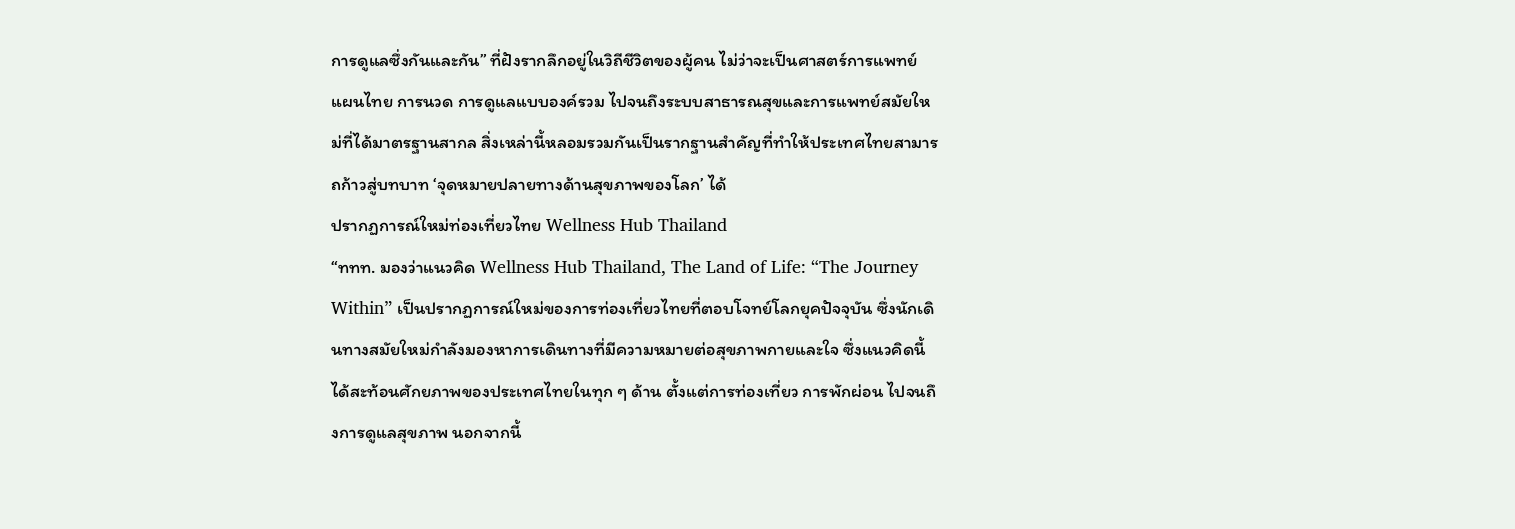การดูแลซึ่งกันและกัน” ที่ฝังรากลึกอยู่ในวิถีชีวิตของผู้คน ไม่ว่าจะเป็นศาสตร์การแพทย์แผนไทย การนวด การดูแลแบบองค์รวม ไปจนถึงระบบสาธารณสุขและการแพทย์สมัยใหม่ที่ได้มาตรฐานสากล สิ่งเหล่านี้หลอมรวมกันเป็นรากฐานสำคัญที่ทำให้ประเทศไทยสามารถก้าวสู่บทบาท ‘จุดหมายปลายทางด้านสุขภาพของโลก’ ได้
ปรากฏการณ์ใหม่ท่องเที่ยวไทย Wellness Hub Thailand
“ททท. มองว่าแนวคิด Wellness Hub Thailand, The Land of Life: “The Journey Within” เป็นปรากฏการณ์ใหม่ของการท่องเที่ยวไทยที่ตอบโจทย์โลกยุคปัจจุบัน ซึ่งนักเดินทางสมัยใหม่กำลังมองหาการเดินทางที่มีความหมายต่อสุขภาพกายและใจ ซึ่งแนวคิดนี้ได้สะท้อนศักยภาพของประเทศไทยในทุก ๆ ด้าน ตั้งแต่การท่องเที่ยว การพักผ่อน ไปจนถึงการดูแลสุขภาพ นอกจากนี้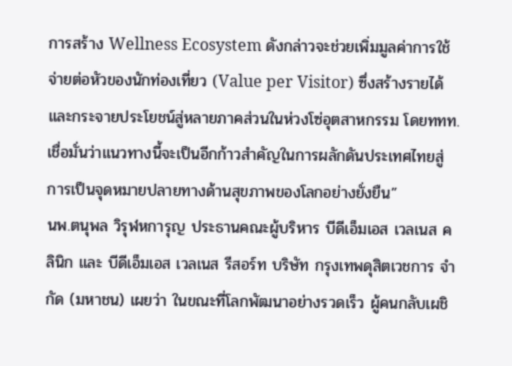การสร้าง Wellness Ecosystem ดังกล่าวจะช่วยเพิ่มมูลค่าการใช้จ่ายต่อหัวของนักท่องเที่ยว (Value per Visitor) ซึ่งสร้างรายได้ และกระจายประโยชน์สู่หลายภาคส่วนในห่วงโซ่อุตสาหกรรม โดยททท. เชื่อมั่นว่าแนวทางนี้จะเป็นอีกก้าวสำคัญในการผลักดันประเทศไทยสู่การเป็นจุดหมายปลายทางด้านสุขภาพของโลกอย่างยั่งยืน”
นพ.ตนุพล วิรุฬหการุญ ประธานคณะผู้บริหาร บีดีเอ็มเอส เวลเนส คลินิก และ บีดีเอ็มเอส เวลเนส รีสอร์ท บริษัท กรุงเทพดุสิตเวชการ จำกัด (มหาชน) เผยว่า ในขณะที่โลกพัฒนาอย่างรวดเร็ว ผู้คนกลับเผชิ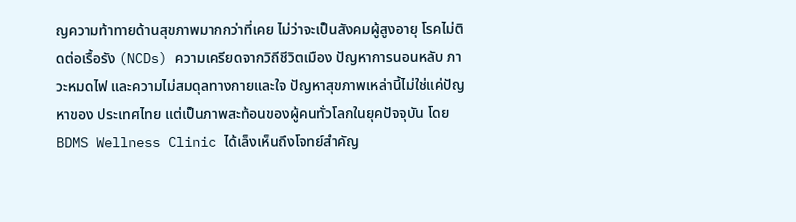ญความท้าทายด้านสุขภาพมากกว่าที่เคย ไม่ว่าจะเป็นสังคมผู้สูงอายุ โรคไม่ติดต่อเรื้อรัง (NCDs) ความเครียดจากวิถีชีวิตเมือง ปัญหาการนอนหลับ ภาวะหมดไฟ และความไม่สมดุลทางกายและใจ ปัญหาสุขภาพเหล่านี้ไม่ใช่แค่ปัญหาของ ประเทศไทย แต่เป็นภาพสะท้อนของผู้คนทั่วโลกในยุคปัจจุบัน โดย BDMS Wellness Clinic ได้เล็งเห็นถึงโจทย์สำคัญ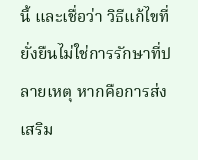นี้ และเชื่อว่า วิธีแก้ไขที่ยั่งยืนไม่ใช่การรักษาที่ปลายเหตุ หากคือการส่งเสริม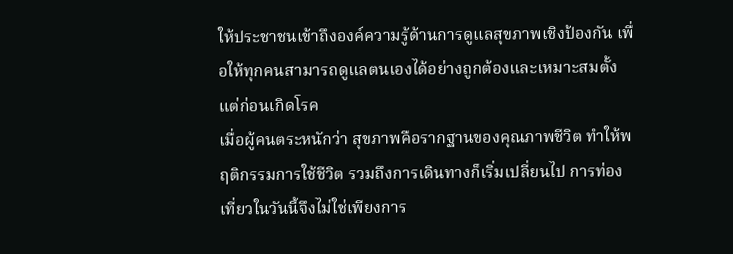ให้ประชาชนเข้าถึงองค์ความรู้ด้านการดูแลสุขภาพเชิงป้องกัน เพื่อให้ทุกคนสามารถดูแลตนเองได้อย่างถูกต้องและเหมาะสมตั้งแต่ก่อนเกิดโรค
เมื่อผู้คนตระหนักว่า สุขภาพคือรากฐานของคุณภาพชีวิต ทำให้พฤติกรรมการใช้ชีวิต รวมถึงการเดินทางก็เริ่มเปลี่ยนไป การท่องเที่ยวในวันนี้จึงไม่ใช่เพียงการ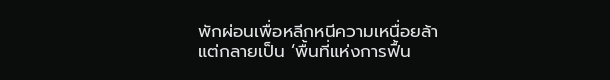พักผ่อนเพื่อหลีกหนีความเหนื่อยล้า แต่กลายเป็น ‘พื้นที่แห่งการฟื้น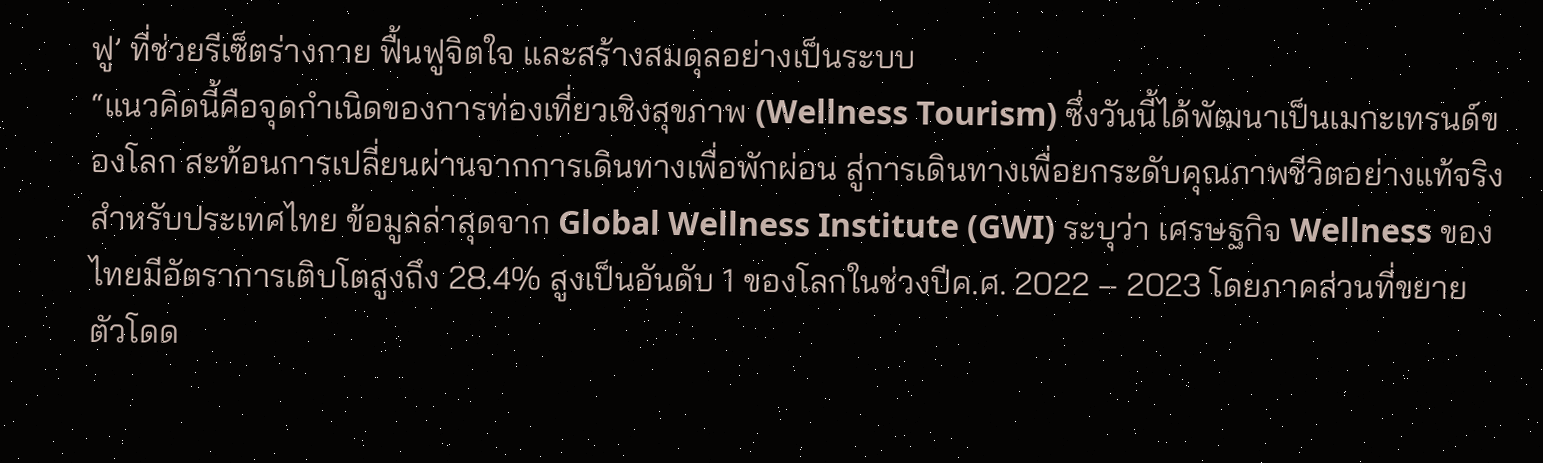ฟู’ ที่ช่วยรีเซ็ตร่างกาย ฟื้นฟูจิตใจ และสร้างสมดุลอย่างเป็นระบบ
“แนวคิดนี้คือจุดกำเนิดของการท่องเที่ยวเชิงสุขภาพ (Wellness Tourism) ซึ่งวันนี้ได้พัฒนาเป็นเมกะเทรนด์ของโลก สะท้อนการเปลี่ยนผ่านจากการเดินทางเพื่อพักผ่อน สู่การเดินทางเพื่อยกระดับคุณภาพชีวิตอย่างแท้จริง สำหรับประเทศไทย ข้อมูลล่าสุดจาก Global Wellness Institute (GWI) ระบุว่า เศรษฐกิจ Wellness ของไทยมีอัตราการเติบโตสูงถึง 28.4% สูงเป็นอันดับ 1 ของโลกในช่วงปีค.ศ. 2022 – 2023 โดยภาคส่วนที่ขยายตัวโดด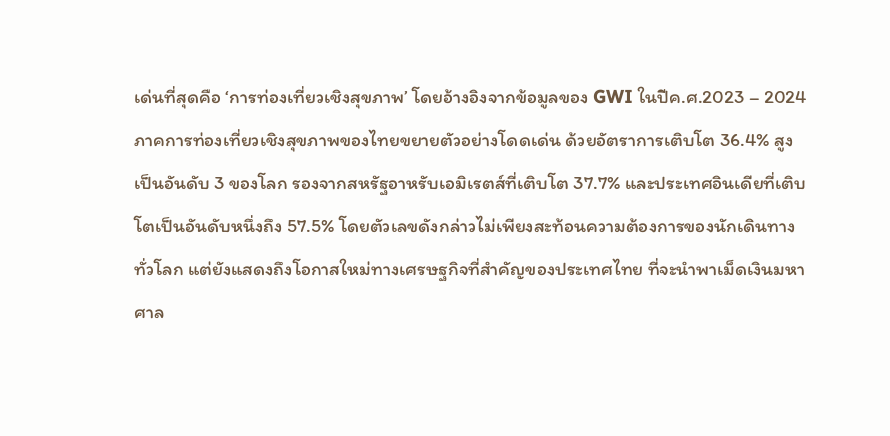เด่นที่สุดคือ ‘การท่องเที่ยวเชิงสุขภาพ’ โดยอ้างอิงจากข้อมูลของ GWI ในปีค.ศ.2023 – 2024 ภาคการท่องเที่ยวเชิงสุขภาพของไทยขยายตัวอย่างโดดเด่น ด้วยอัตราการเติบโต 36.4% สูงเป็นอันดับ 3 ของโลก รองจากสหรัฐอาหรับเอมิเรตส์ที่เติบโต 37.7% และประเทศอินเดียที่เติบโตเป็นอันดับหนึ่งถึง 57.5% โดยตัวเลขดังกล่าวไม่เพียงสะท้อนความต้องการของนักเดินทางทั่วโลก แต่ยังแสดงถึงโอกาสใหม่ทางเศรษฐกิจที่สำคัญของประเทศไทย ที่จะนำพาเม็ดเงินมหาศาล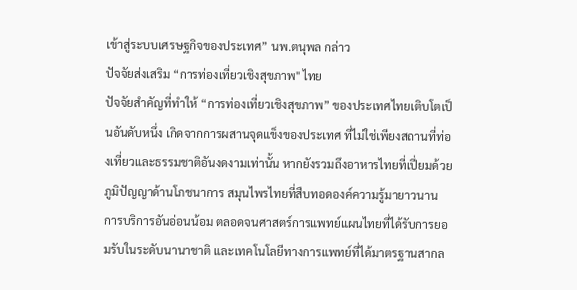เข้าสู่ระบบเศรษฐกิจของประเทศ” นพ.ตนุพล กล่าว
ปัจจัยส่งเสริม “การท่องเที่ยวเชิงสุขภาพ" ไทย
ปัจจัยสำคัญที่ทำให้ “การท่องเที่ยวเชิงสุขภาพ” ของประเทศไทยเติบโตเป็นอันดับหนึ่ง เกิดจากการผสานจุดแข็งของประเทศ ที่ไม่ใช่เพียงสถานที่ท่องเที่ยวและธรรมชาติอันงดงามเท่านั้น หากยังรวมถึงอาหารไทยที่เปี่ยมด้วยภูมิปัญญาด้านโภชนาการ สมุนไพรไทยที่สืบทอดองค์ความรู้มายาวนาน การบริการอันอ่อนน้อม ตลอดจนศาสตร์การแพทย์แผนไทยที่ได้รับการยอมรับในระดับนานาชาติ และเทคโนโลยีทางการแพทย์ที่ได้มาตรฐานสากล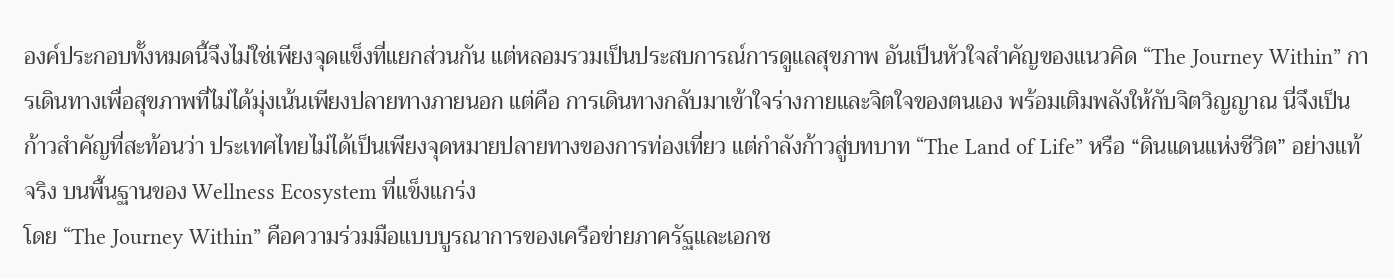องค์ประกอบทั้งหมดนี้จึงไม่ใช่เพียงจุดแข็งที่แยกส่วนกัน แต่หลอมรวมเป็นประสบการณ์การดูแลสุขภาพ อันเป็นหัวใจสำคัญของแนวคิด “The Journey Within” การเดินทางเพื่อสุขภาพที่ไม่ได้มุ่งเน้นเพียงปลายทางภายนอก แต่คือ การเดินทางกลับมาเข้าใจร่างกายและจิตใจของตนเอง พร้อมเติมพลังให้กับจิตวิญญาณ นี่จึงเป็นก้าวสำคัญที่สะท้อนว่า ประเทศไทยไม่ได้เป็นเพียงจุดหมายปลายทางของการท่องเที่ยว แต่กำลังก้าวสู่บทบาท “The Land of Life” หรือ “ดินแดนแห่งชีวิต” อย่างแท้จริง บนพื้นฐานของ Wellness Ecosystem ที่แข็งแกร่ง
โดย “The Journey Within” คือความร่วมมือแบบบูรณาการของเครือข่ายภาครัฐและเอกช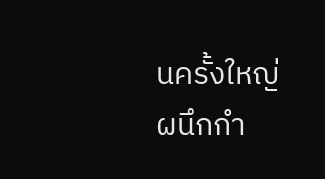นครั้งใหญ่ ผนึกกำ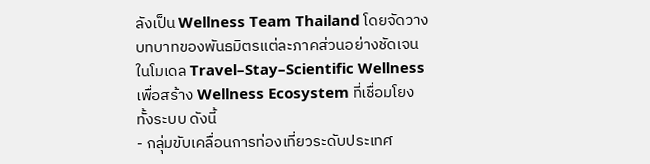ลังเป็น Wellness Team Thailand โดยจัดวางบทบาทของพันธมิตรแต่ละภาคส่วนอย่างชัดเจนในโมเดล Travel–Stay–Scientific Wellness เพื่อสร้าง Wellness Ecosystem ที่เชื่อมโยงทั้งระบบ ดังนี้
- กลุ่มขับเคลื่อนการท่องเที่ยวระดับประเทศ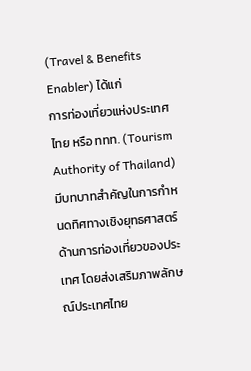(Travel & Benefits Enabler) ได้แก่
การท่องเที่ยวแห่งประเทศไทย หรือ ททท. (Tourism Authority of Thailand) มีบทบาทสำคัญในการกำหนดทิศทางเชิงยุทธศาสตร์ด้านการท่องเที่ยวของประเทศ โดยส่งเสริมภาพลักษณ์ประเทศไทย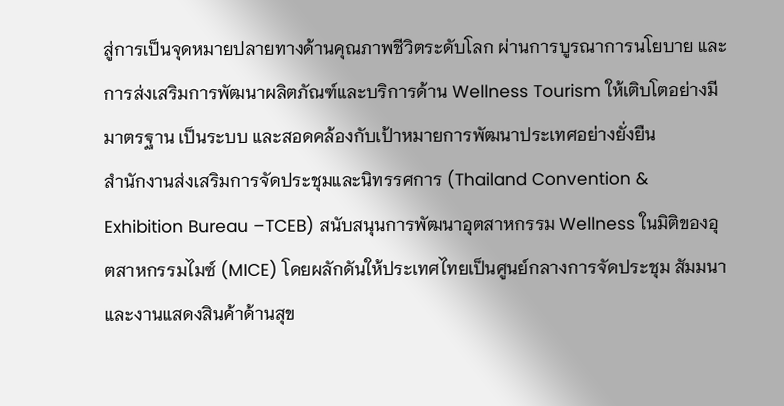สู่การเป็นจุดหมายปลายทางด้านคุณภาพชีวิตระดับโลก ผ่านการบูรณาการนโยบาย และ การส่งเสริมการพัฒนาผลิตภัณฑ์และบริการด้าน Wellness Tourism ให้เติบโตอย่างมีมาตรฐาน เป็นระบบ และสอดคล้องกับเป้าหมายการพัฒนาประเทศอย่างยั่งยืน
สำนักงานส่งเสริมการจัดประชุมและนิทรรศการ (Thailand Convention & Exhibition Bureau –TCEB) สนับสนุนการพัฒนาอุตสาหกรรม Wellness ในมิติของอุตสาหกรรมไมซ์ (MICE) โดยผลักดันให้ประเทศไทยเป็นศูนย์กลางการจัดประชุม สัมมนา และงานแสดงสินค้าด้านสุข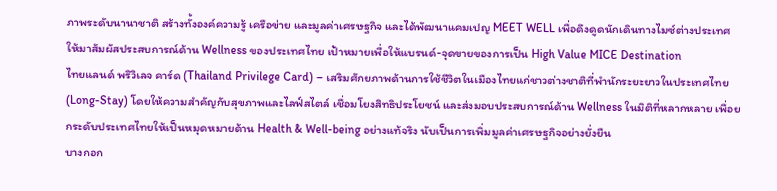ภาพระดับนานาชาติ สร้างทั้งองค์ความรู้ เครือข่าย และมูลค่าเศรษฐกิจ และได้พัฒนาแคมเปญ MEET WELL เพื่อดึงดูดนักเดินทางไมซ์ต่างประเทศให้มาสัมผัสประสบการณ์ด้าน Wellness ของประเทศไทย เป้าหมายเพื่อให้แบรนด์-จุดขายของการเป็น High Value MICE Destination
ไทยแลนด์ พริวิเลจ คาร์ด (Thailand Privilege Card) – เสริมศักยภาพด้านการใช้ชีวิตในเมืองไทยแก่ชาวต่างชาติที่พำนักระยะยาวในประเทศไทย (Long-Stay) โดยให้ความสำคัญกับสุขภาพและไลฟ์สไตล์ เชื่อมโยงสิทธิประโยชน์ และส่งมอบประสบการณ์ด้าน Wellness ในมิติที่หลากหลาย เพื่อยกระดับประเทศไทยให้เป็นหมุดหมายด้าน Health & Well-being อย่างแท้จริง นับเป็นการเพิ่มมูลค่าเศรษฐกิจอย่างยั่งยืน
บางกอก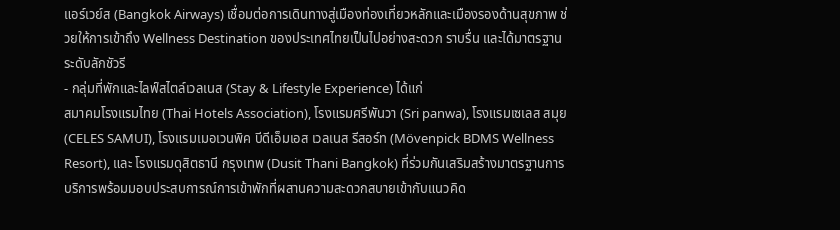แอร์เวย์ส (Bangkok Airways) เชื่อมต่อการเดินทางสู่เมืองท่องเที่ยวหลักและเมืองรองด้านสุขภาพ ช่วยให้การเข้าถึง Wellness Destination ของประเทศไทยเป็นไปอย่างสะดวก ราบรื่น และได้มาตรฐานระดับลักชัวรี
- กลุ่มที่พักและไลฟ์สไตล์เวลเนส (Stay & Lifestyle Experience) ได้แก่
สมาคมโรงแรมไทย (Thai Hotels Association), โรงแรมศรีพันวา (Sri panwa), โรงแรมเซเลส สมุย (CELES SAMUI), โรงแรมเมอเวนพิค บีดีเอ็มเอส เวลเนส รีสอร์ท (Mövenpick BDMS Wellness Resort), และ โรงแรมดุสิตธานี กรุงเทพ (Dusit Thani Bangkok) ที่ร่วมกันเสริมสร้างมาตรฐานการบริการพร้อมมอบประสบการณ์การเข้าพักที่ผสานความสะดวกสบายเข้ากับแนวคิด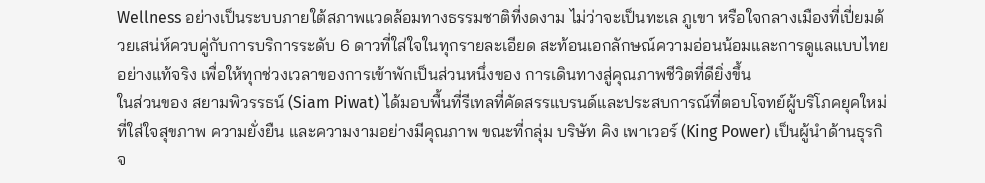Wellness อย่างเป็นระบบภายใต้สภาพแวดล้อมทางธรรมชาติที่งดงาม ไม่ว่าจะเป็นทะเล ภูเขา หรือใจกลางเมืองที่เปี่ยมด้วยเสน่ห์ควบคู่กับการบริการระดับ 6 ดาวที่ใส่ใจในทุกรายละเอียด สะท้อนเอกลักษณ์ความอ่อนน้อมและการดูแลแบบไทยอย่างแท้จริง เพื่อให้ทุกช่วงเวลาของการเข้าพักเป็นส่วนหนึ่งของ การเดินทางสู่คุณภาพชีวิตที่ดียิ่งขึ้น
ในส่วนของ สยามพิวรรธน์ (Siam Piwat) ได้มอบพื้นที่รีเทลที่คัดสรรแบรนด์และประสบการณ์ที่ตอบโจทย์ผู้บริโภคยุคใหม่ที่ใส่ใจสุขภาพ ความยั่งยืน และความงามอย่างมีคุณภาพ ขณะที่กลุ่ม บริษัท คิง เพาเวอร์ (King Power) เป็นผู้นำด้านธุรกิจ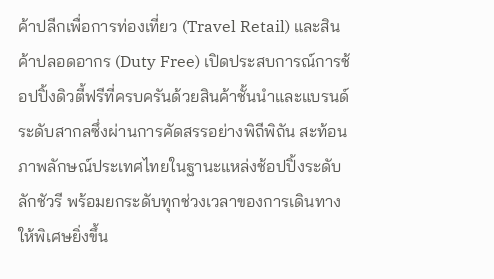ค้าปลีกเพื่อการท่องเที่ยว (Travel Retail) และสินค้าปลอดอากร (Duty Free) เปิดประสบการณ์การช้อปปิ้งดิวตี้ฟรีที่ครบครันด้วยสินค้าชั้นนำและแบรนด์ระดับสากลซึ่งผ่านการคัดสรรอย่างพิถีพิถัน สะท้อนภาพลักษณ์ประเทศไทยในฐานะแหล่งช้อปปิ้งระดับลักชัวรี พร้อมยกระดับทุกช่วงเวลาของการเดินทางให้พิเศษยิ่งขึ้น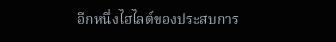อีกหนึ่งไฮไลต์ของประสบการ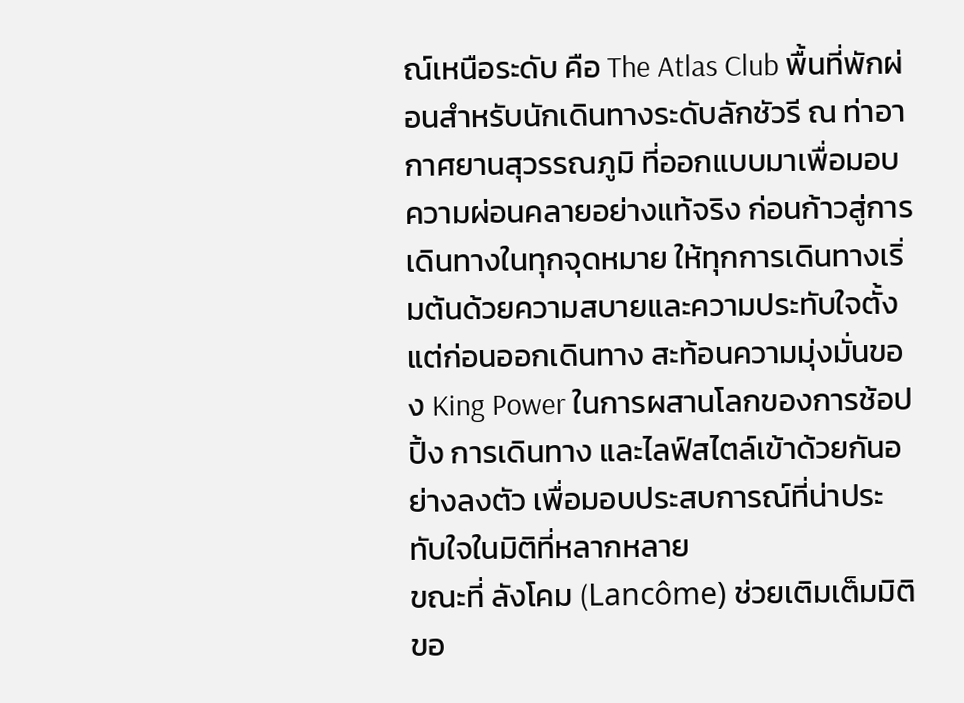ณ์เหนือระดับ คือ The Atlas Club พื้นที่พักผ่อนสำหรับนักเดินทางระดับลักชัวรี ณ ท่าอากาศยานสุวรรณภูมิ ที่ออกแบบมาเพื่อมอบความผ่อนคลายอย่างแท้จริง ก่อนก้าวสู่การเดินทางในทุกจุดหมาย ให้ทุกการเดินทางเริ่มต้นด้วยความสบายและความประทับใจตั้งแต่ก่อนออกเดินทาง สะท้อนความมุ่งมั่นของ King Power ในการผสานโลกของการช้อปปิ้ง การเดินทาง และไลฟ์สไตล์เข้าด้วยกันอย่างลงตัว เพื่อมอบประสบการณ์ที่น่าประทับใจในมิติที่หลากหลาย
ขณะที่ ลังโคม (Lancôme) ช่วยเติมเต็มมิติขอ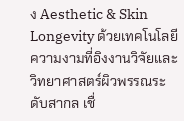ง Aesthetic & Skin Longevity ด้วยเทคโนโลยีความงามที่อิงงานวิจัยและวิทยาศาสตร์ผิวพรรณระดับสากล เชื่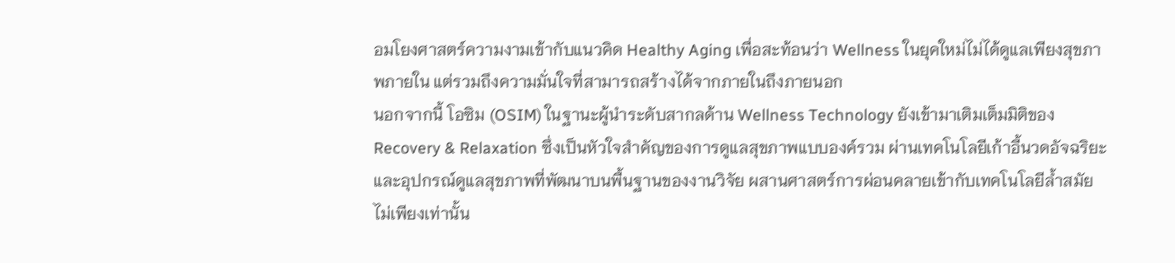อมโยงศาสตร์ความงามเข้ากับแนวคิด Healthy Aging เพื่อสะท้อนว่า Wellness ในยุคใหม่ไม่ได้ดูแลเพียงสุขภาพภายใน แต่รวมถึงความมั่นใจที่สามารถสร้างได้จากภายในถึงภายนอก
นอกจากนี้ โอซิม (OSIM) ในฐานะผู้นำระดับสากลด้าน Wellness Technology ยังเข้ามาเติมเต็มมิติของ Recovery & Relaxation ซึ่งเป็นหัวใจสำคัญของการดูแลสุขภาพแบบองค์รวม ผ่านเทคโนโลยีเก้าอี้นวดอัจฉริยะและอุปกรณ์ดูแลสุขภาพที่พัฒนาบนพื้นฐานของงานวิจัย ผสานศาสตร์การผ่อนคลายเข้ากับเทคโนโลยีล้ำสมัย
ไม่เพียงเท่านั้น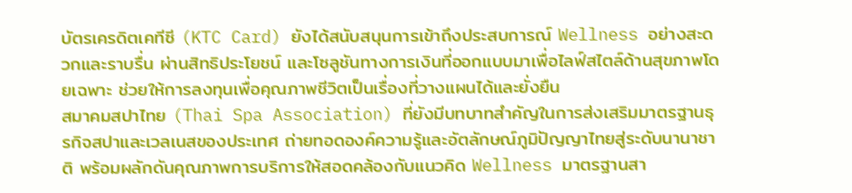บัตรเครดิตเคทีซี (KTC Card) ยังได้สนับสนุนการเข้าถึงประสบการณ์ Wellness อย่างสะดวกและราบรื่น ผ่านสิทธิประโยชน์ และโซลูชันทางการเงินที่ออกแบบมาเพื่อไลฟ์สไตล์ด้านสุขภาพโดยเฉพาะ ช่วยให้การลงทุนเพื่อคุณภาพชีวิตเป็นเรื่องที่วางแผนได้และยั่งยืน
สมาคมสปาไทย (Thai Spa Association) ที่ยังมีบทบาทสำคัญในการส่งเสริมมาตรฐานธุรกิจสปาและเวลเนสของประเทศ ถ่ายทอดองค์ความรู้และอัตลักษณ์ภูมิปัญญาไทยสู่ระดับนานาชาติ พร้อมผลักดันคุณภาพการบริการให้สอดคล้องกับแนวคิด Wellness มาตรฐานสา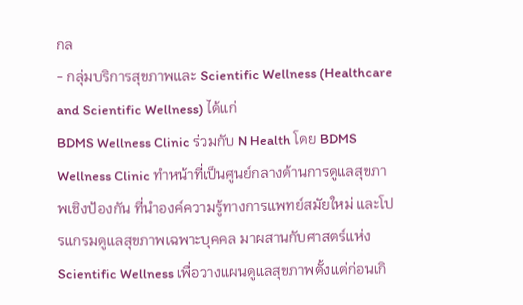กล
- กลุ่มบริการสุขภาพและ Scientific Wellness (Healthcare and Scientific Wellness) ได้แก่
BDMS Wellness Clinic ร่วมกับ N Health โดย BDMS Wellness Clinic ทำหน้าที่เป็นศูนย์กลางด้านการดูแลสุขภาพเชิงป้องกัน ที่นำองค์ความรู้ทางการแพทย์สมัยใหม่ และโปรแกรมดูแลสุขภาพเฉพาะบุคคล มาผสานกับศาสตร์แห่ง Scientific Wellness เพื่อวางแผนดูแลสุขภาพตั้งแต่ก่อนเกิ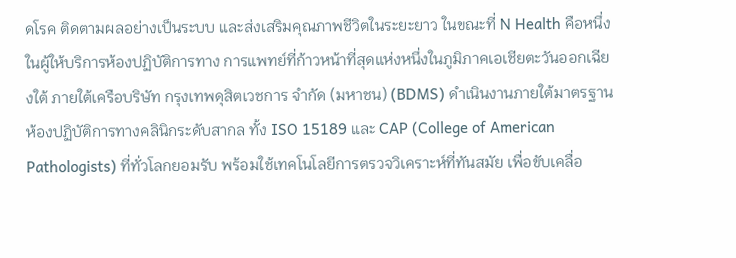ดโรค ติดตามผลอย่างเป็นระบบ และส่งเสริมคุณภาพชีวิตในระยะยาว ในขณะที่ N Health คือหนึ่งในผู้ให้บริการห้องปฏิบัติการทาง การแพทย์ที่ก้าวหน้าที่สุดแห่งหนึ่งในภูมิภาคเอเชียตะวันออกเฉียงใต้ ภายใต้เครือบริษัท กรุงเทพดุสิตเวชการ จำกัด (มหาชน) (BDMS) ดำเนินงานภายใต้มาตรฐานห้องปฏิบัติการทางคลินิกระดับสากล ทั้ง ISO 15189 และ CAP (College of American Pathologists) ที่ทั่วโลกยอมรับ พร้อมใช้เทคโนโลยีการตรวจวิเคราะห์ที่ทันสมัย เพื่อขับเคลื่อ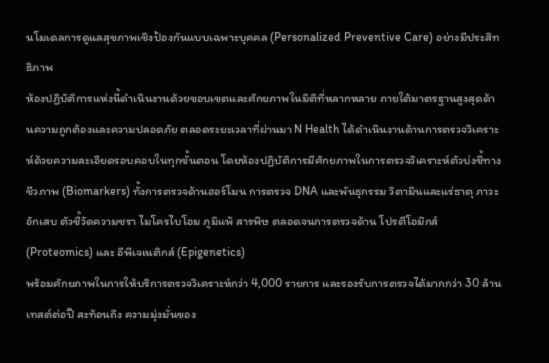นโมเดลการดูแลสุขภาพเชิงป้องกันแบบเฉพาะบุคคล (Personalized Preventive Care) อย่างมีประสิทธิภาพ
ห้องปฏิบัติการแห่งนี้ดำเนินงานด้วยขอบเขตและศักยภาพในมิติที่หลากหลาย ภายใต้มาตรฐานสูงสุดด้านความถูกต้องและความปลอดภัย ตลอดระยะเวลาที่ผ่านมา N Health ได้ดำเนินงานด้านการตรวจวิเคราะห์ด้วยความละเอียดรอบคอบในทุกขั้นตอน โดยห้องปฏิบัติการมีศักยภาพในการตรวจวิเคราะห์ตัวบ่งชี้ทางชีวภาพ (Biomarkers) ทั้งการตรวจด้านฮอร์โมน การตรวจ DNA และพันธุกรรม วิตามินและแร่ธาตุ ภาวะอักเสบ ตัวชี้วัดความชรา ไมโครไบโอม ภูมิแพ้ สารพิษ ตลอดจนการตรวจด้าน โปรตีโอมิกส์ (Proteomics) และ อีพีเจเนติกส์ (Epigenetics)
พร้อมศักยภาพในการให้บริการตรวจวิเคราะห์กว่า 4,000 รายการ และรองรับการตรวจได้มากกว่า 30 ล้านเทสต์ต่อปี สะท้อนถึง ความมุ่งมั่นของ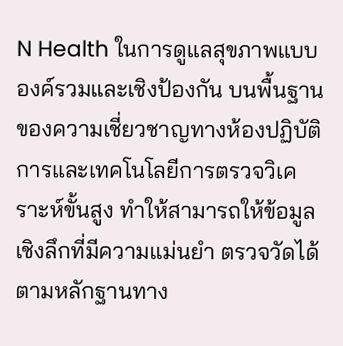N Health ในการดูแลสุขภาพแบบองค์รวมและเชิงป้องกัน บนพื้นฐานของความเชี่ยวชาญทางห้องปฏิบัติการและเทคโนโลยีการตรวจวิเคราะห์ขั้นสูง ทำให้สามารถให้ข้อมูลเชิงลึกที่มีความแม่นยำ ตรวจวัดได้ตามหลักฐานทาง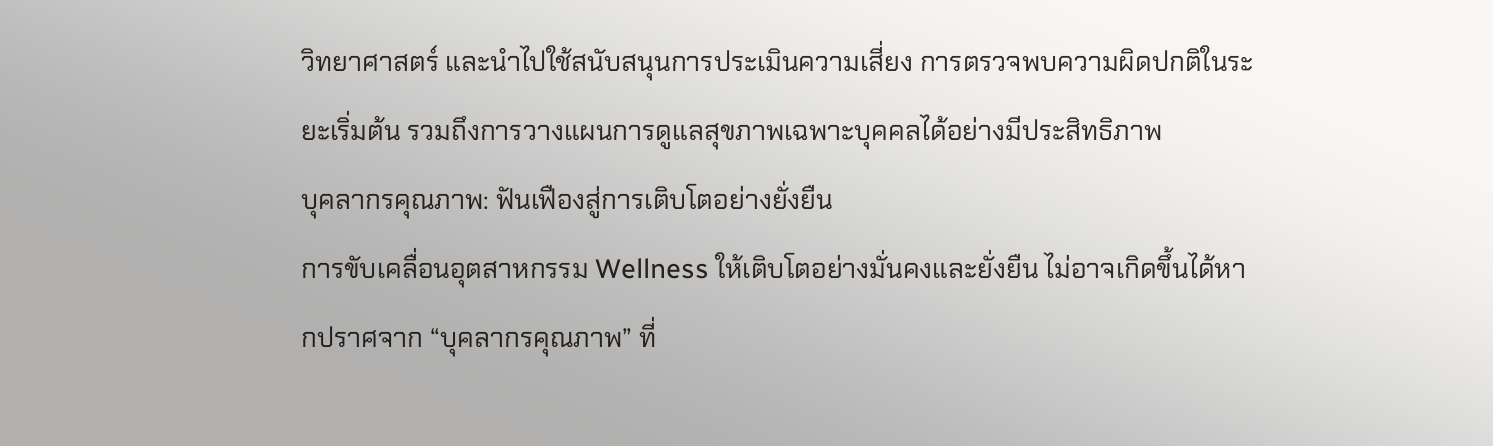วิทยาศาสตร์ และนำไปใช้สนับสนุนการประเมินความเสี่ยง การตรวจพบความผิดปกติในระยะเริ่มต้น รวมถึงการวางแผนการดูแลสุขภาพเฉพาะบุคคลได้อย่างมีประสิทธิภาพ
บุคลากรคุณภาพ: ฟันเฟืองสู่การเติบโตอย่างยั่งยืน
การขับเคลื่อนอุตสาหกรรม Wellness ให้เติบโตอย่างมั่นคงและยั่งยืน ไม่อาจเกิดขึ้นได้หากปราศจาก “บุคลากรคุณภาพ” ที่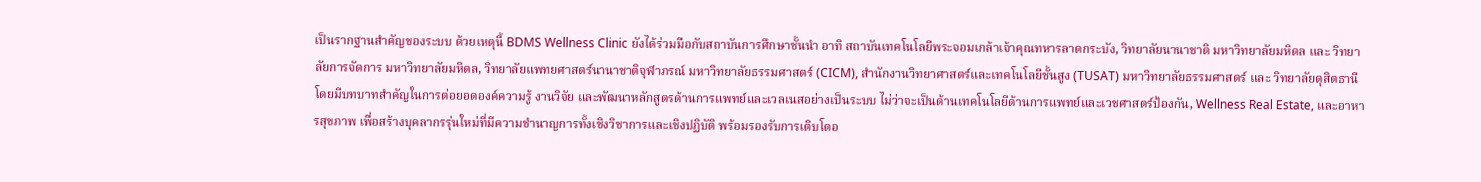เป็นรากฐานสำคัญของระบบ ด้วยเหตุนี้ BDMS Wellness Clinic ยังได้ร่วมมือกับสถาบันการศึกษาชั้นนำ อาทิ สถาบันเทคโนโลยีพระจอมเกล้าเจ้าคุณทหารลาดกระบัง, วิทยาลัยนานาชาติ มหาวิทยาลัยมหิดล และ วิทยาลัยการจัดการ มหาวิทยาลัยมหิดล, วิทยาลัยแพทยศาสตร์นานาชาติจุฬาภรณ์ มหาวิทยาลัยธรรมศาสตร์ (CICM), สำนักงานวิทยาศาสตร์และเทคโนโลยีชั้นสูง (TUSAT) มหาวิทยาลัยธรรมศาสตร์ และ วิทยาลัยดุสิตธานี
โดยมีบทบาทสำคัญในการต่อยอดองค์ความรู้ งานวิจัย และพัฒนาหลักสูตรด้านการแพทย์และเวลเนสอย่างเป็นระบบ ไม่ว่าจะเป็นด้านเทคโนโลยีด้านการแพทย์และเวชศาสตร์ป้องกัน, Wellness Real Estate, และอาหารสุขภาพ เพื่อสร้างบุคลากรรุ่นใหม่ที่มีความชำนาญการทั้งเชิงวิชาการและเชิงปฏิบัติ พร้อมรองรับการเติบโตอ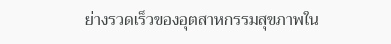ย่างรวดเร็วของอุตสาหกรรมสุขภาพใน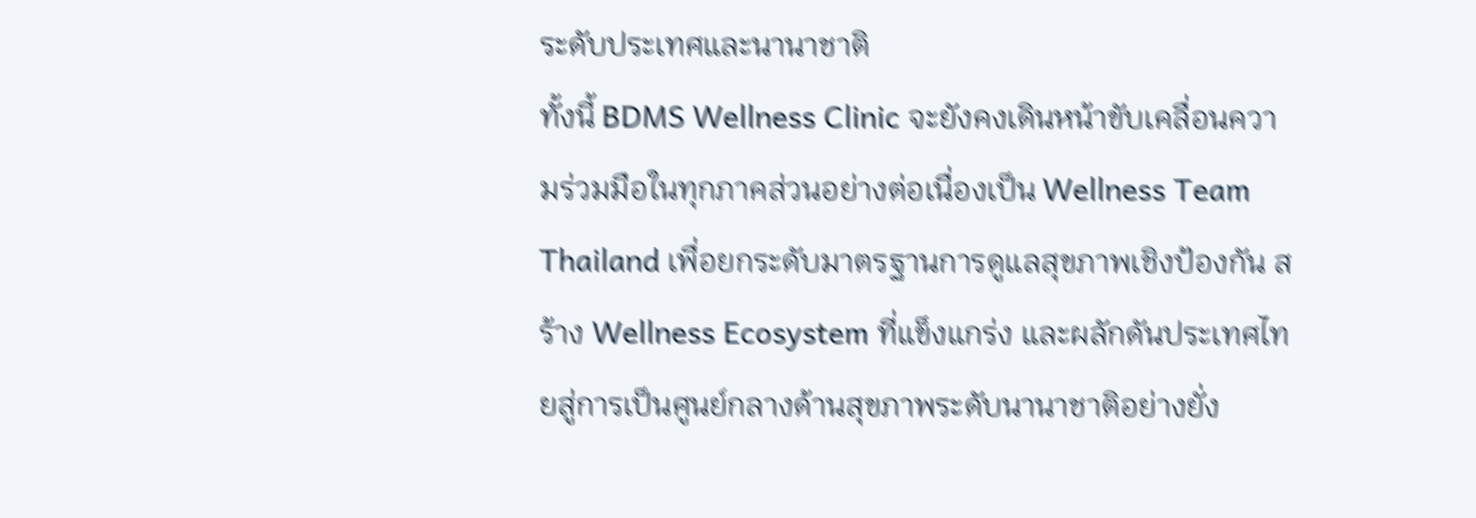ระดับประเทศและนานาชาติ
ทั้งนี้ BDMS Wellness Clinic จะยังคงเดินหน้าขับเคลื่อนความร่วมมือในทุกภาคส่วนอย่างต่อเนื่องเป็น Wellness Team Thailand เพื่อยกระดับมาตรฐานการดูแลสุขภาพเชิงป้องกัน สร้าง Wellness Ecosystem ที่แข็งแกร่ง และผลักดันประเทศไทยสู่การเป็นศูนย์กลางด้านสุขภาพระดับนานาชาติอย่างยั่ง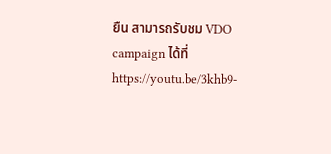ยืน สามารถรับชม VDO campaign ได้ที่ https://youtu.be/3khb9-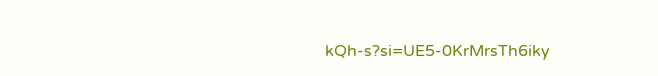kQh-s?si=UE5-0KrMrsTh6iky